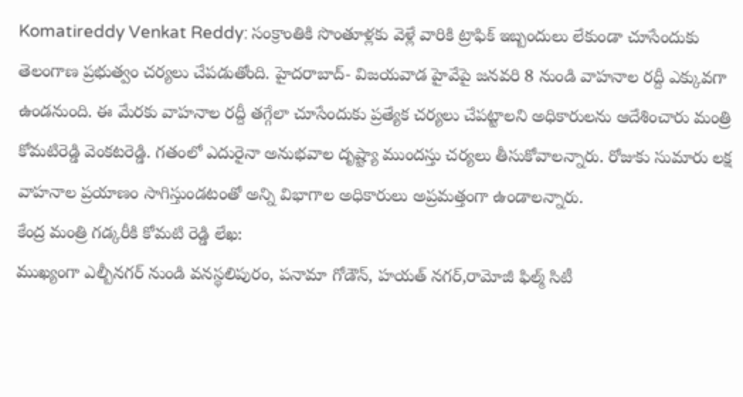Komatireddy Venkat Reddy: సంక్రాంతికి సొంతూళ్లకు వెళ్లే వారికి ట్రాఫిక్ ఇబ్బందులు లేకుండా చూసేందుకు తెలంగాణ ప్రభుత్వం చర్యలు చేపడుతోంది. హైదరాబాద్- విజయవాడ హైవేపై జనవరి 8 నుండి వాహనాల రద్దీ ఎక్కువగా ఉండనుంది. ఈ మేరకు వాహనాల రద్దీ తగ్గేలా చూసేందుకు ప్రత్యేక చర్యలు చేపట్టాలని అధికారులను ఆదేశించారు మంత్రి కోమటిరెడ్డి వెంకటరెడ్డి. గతంలో ఎదురైనా అనుభవాల దృష్ట్యా ముందస్తు చర్యలు తీసుకోవాలన్నారు. రోజుకు సుమారు లక్ష వాహనాల ప్రయాణం సాగిస్తుండటంతో అన్ని విభాగాల అధికారులు అప్రమత్తంగా ఉండాలన్నారు.
కేంద్ర మంత్రి గడ్కరీకి కోమటి రెడ్డి లేఖ:
ముఖ్యంగా ఎల్బీనగర్ నుండి వనస్థలిపురం, పనామా గోడౌన్, హయత్ నగర్,రామోజీ ఫిల్మ్ సిటీ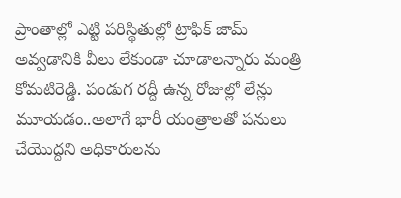ప్రాంతాల్లో ఎట్టి పరిస్థితుల్లో ట్రాఫిక్ జామ్ అవ్వడానికి వీలు లేకుండా చూడాలన్నారు మంత్రి కోమటిరెడ్డి. పండుగ రద్దీ ఉన్న రోజుల్లో లేన్లు మూయడం..అలాగే భారీ యంత్రాలతో పనులు చేయొద్దని అధికారులను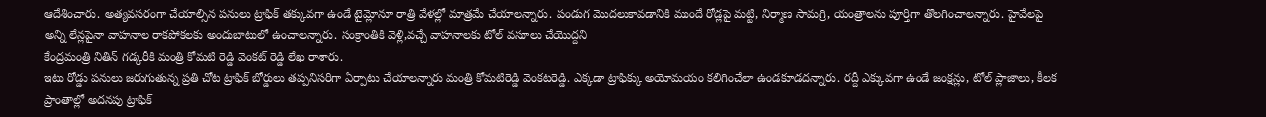ఆదేశించారు. అత్యవసరంగా చేయాల్సిన పనులు ట్రాఫిక్ తక్కువగా ఉండే టైమ్లోనూ రాత్రి వేళల్లో మాత్రమే చేయాలన్నారు. పండుగ మొదలుకావడానికి ముందే రోడ్లపై మట్టి, నిర్మాణ సామగ్రి, యంత్రాలను పూర్తిగా తొలగించాలన్నారు. హైవేలపై అన్ని లేన్లపైనా వాహనాల రాకపోకలకు అందుబాటులో ఉంచాలన్నారు. సంక్రాంతికి వెళ్లి,వచ్చే వాహనాలకు టోల్ వసూలు చేయొద్దని
కేంద్రమంత్రి నితిన్ గడ్కరీకి మంత్రి కోమటి రెడ్డి వెంకట్ రెడ్డి లేఖ రాశారు.
ఇటు రోడ్డు పనులు జరుగుతున్న ప్రతి చోట ట్రాఫిక్ బోర్డులు తప్పనిసరిగా ఏర్పాటు చేయాలన్నారు మంత్రి కోమటిరెడ్డి వెంకటరెడ్డి. ఎక్కడా ట్రాఫిక్కు అయోమయం కలిగించేలా ఉండకూడదన్నారు. రద్దీ ఎక్కువగా ఉండే జంక్షన్లు, టోల్ ప్లాజాలు, కీలక ప్రాంతాల్లో అదనపు ట్రాఫిక్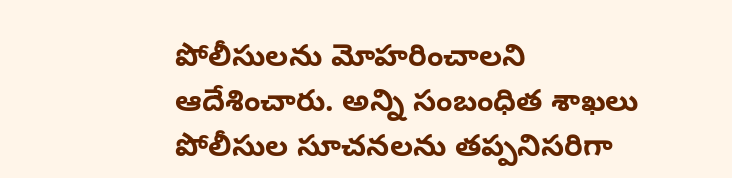పోలీసులను మోహరించాలని ఆదేశించారు. అన్ని సంబంధిత శాఖలు పోలీసుల సూచనలను తప్పనిసరిగా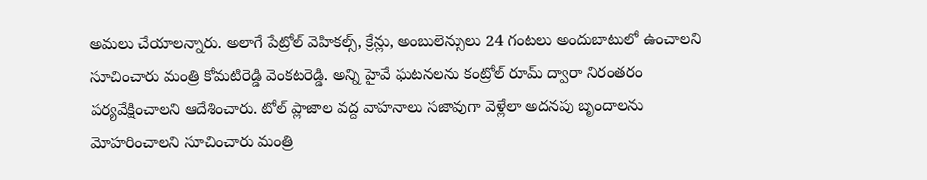అమలు చేయాలన్నారు. అలాగే పేట్రోల్ వెహికల్స్, క్రేన్లు, అంబులెన్సులు 24 గంటలు అందుబాటులో ఉంచాలని సూచించారు మంత్రి కోమటిరెడ్డి వెంకటరెడ్డి. అన్ని హైవే ఘటనలను కంట్రోల్ రూమ్ ద్వారా నిరంతరం పర్యవేక్షించాలని ఆదేశించారు. టోల్ ప్లాజాల వద్ద వాహనాలు సజావుగా వెళ్లేలా అదనపు బృందాలను మోహరించాలని సూచించారు మంత్రి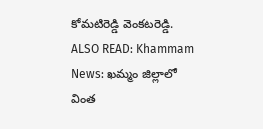కోమటిరెడ్డి వెంకటరెడ్డి.
ALSO READ: Khammam News: ఖమ్మం జిల్లాలో వింత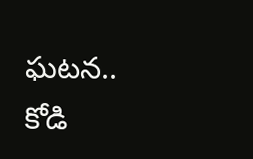ఘటన.. కోడి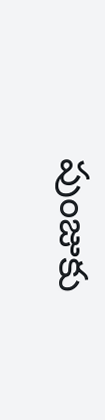పుంజుకు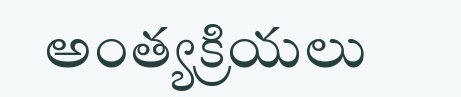అంత్యక్రియలు